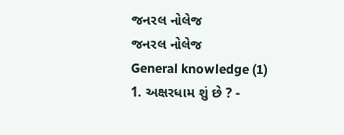જનરલ નોલેજ
જનરલ નોલેજ
General knowledge (1)
1. અક્ષરધામ શું છે ? -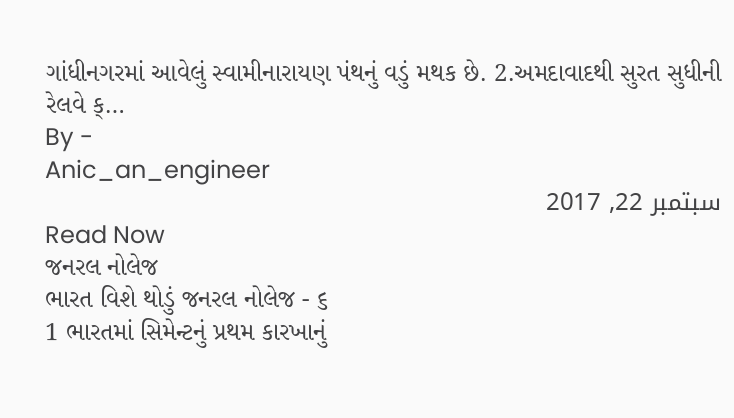ગાંધીનગરમાં આવેલું સ્વામીનારાયણ પંથનું વડું મથક છે. 2.અમદાવાદથી સુરત સુધીની રેલવે ક્…
By -
Anic_an_engineer
سبتمبر 22, 2017
Read Now
જનરલ નોલેજ
ભારત વિશે થોડું જનરલ નોલેજ - ૬
1 ભારતમાં સિમેન્ટનું પ્રથમ કારખાનું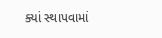ક્યાં સ્થાપવામાં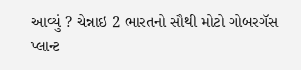આવ્યું ? ચેન્નાઇ 2 ભારતનો સૌથી મોટો ગોબરગૅસ પ્લાન્ટ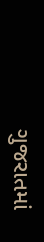ગુજરાતમાં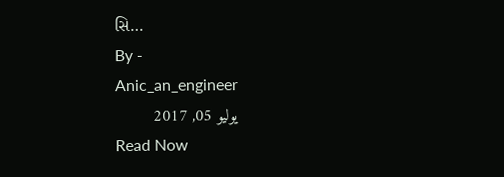સિ…
By -
Anic_an_engineer
يوليو 05, 2017
Read Now